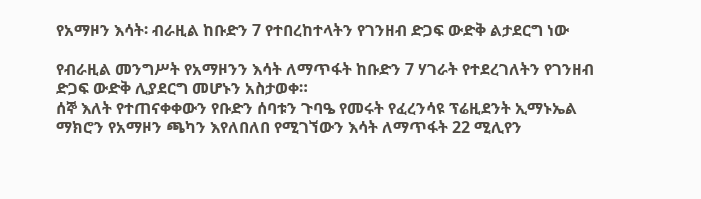የአማዞን እሳት፡ ብራዚል ከቡድን 7 የተበረከተላትን የገንዘብ ድጋፍ ውድቅ ልታደርግ ነው

የብራዚል መንግሥት የአማዞንን እሳት ለማጥፋት ከቡድን 7 ሃገራት የተደረገለትን የገንዘብ ድጋፍ ውድቅ ሊያደርግ መሆኑን አስታወቀ።
ሰኞ እለት የተጠናቀቀውን የቡድን ሰባቱን ጉባዔ የመሩት የፈረንሳዩ ፕሬዚደንት ኢማኑኤል ማክሮን የአማዞን ጫካን እየለበለበ የሚገኘውን እሳት ለማጥፋት 22 ሚሊየን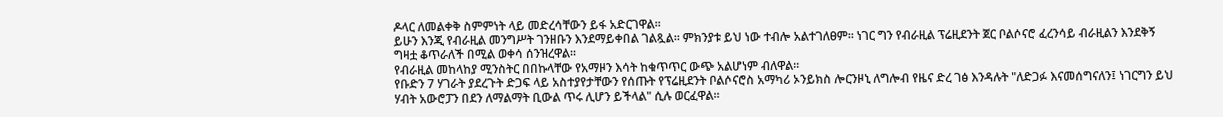ዶላር ለመልቀቅ ስምምነት ላይ መድረሳቸውን ይፋ አድርገዋል።
ይሁን እንጂ የብራዚል መንግሥት ገንዘቡን እንደማይቀበል ገልጿል። ምክንያቱ ይህ ነው ተብሎ አልተገለፀም። ነገር ግን የብራዚል ፕሬዚደንት ጀር ቦልሶናሮ ፈረንሳይ ብራዚልን እንደቅኝ ግዛቷ ቆጥራለች በሚል ወቀሳ ሰንዝረዋል።
የብራዚል መከላከያ ሚንስትር በበኩላቸው የአማዞን እሳት ከቁጥጥር ውጭ አልሆነም ብለዋል።
የቡድን 7 ሃገራት ያደረጉት ድጋፍ ላይ አስተያየታቸውን የሰጡት የፕሬዚደንት ቦልሶናሮስ አማካሪ ኦንይክስ ሎርንዞኒ ለግሎብ የዜና ድረ ገፅ እንዳሉት "ለድጋፉ እናመሰግናለን፤ ነገርግን ይህ ሃብት አውሮፓን በደን ለማልማት ቢውል ጥሩ ሊሆን ይችላል" ሲሉ ወርፈዋል።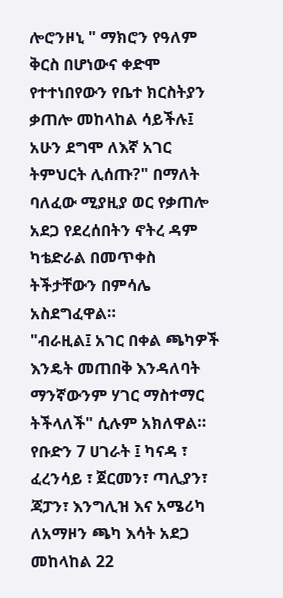ሎሮንዞኒ " ማክሮን የዓለም ቅርስ በሆነውና ቀድሞ የተተነበየውን የቤተ ክርስትያን ቃጠሎ መከላከል ሳይችሉ፤ አሁን ደግሞ ለእኛ አገር ትምህርት ሊሰጡ?" በማለት ባለፈው ሚያዚያ ወር የቃጠሎ አደጋ የደረሰበትን ኖትረ ዳም ካቴድራል በመጥቀስ ትችታቸውን በምሳሌ አስደግፈዋል።
"ብራዚል፤ አገር በቀል ጫካዎች እንዴት መጠበቅ እንዳለባት ማንኛውንም ሃገር ማስተማር ትችላለች" ሲሉም አክለዋል።
የቡድን 7 ሀገራት ፤ ካናዳ ፣ ፈረንሳይ ፣ ጀርመን፣ ጣሊያን፣ ጃፓን፣ እንግሊዝ እና አሜሪካ ለአማዞን ጫካ እሳት አደጋ መከላከል 22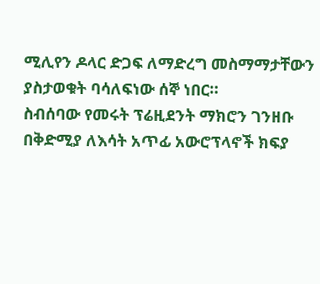ሚሊየን ዶላር ድጋፍ ለማድረግ መስማማታቸውን ያስታወቁት ባሳለፍነው ሰኞ ነበር።
ስብሰባው የመሩት ፕሬዚደንት ማክሮን ገንዘቡ በቅድሚያ ለእሳት አጥፊ አውሮፕላኖች ክፍያ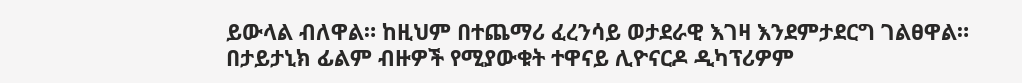ይውላል ብለዋል። ከዚህም በተጨማሪ ፈረንሳይ ወታደራዊ እገዛ እንደምታደርግ ገልፀዋል።
በታይታኒክ ፊልም ብዙዎች የሚያውቁት ተዋናይ ሊዮናርዶ ዲካፕሪዎም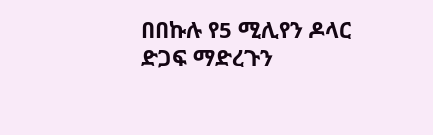በበኩሉ የ5 ሚሊየን ዶላር ድጋፍ ማድረጉን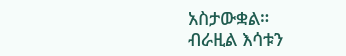አስታውቋል።
ብራዚል እሳቱን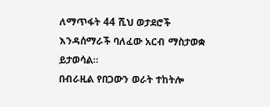ለማጥፋት 44 ሺህ ወታደሮች እንዳሰማራች ባለፈው አርብ ማስታወቋ ይታወሳል።
በብራዚል የበጋውን ወራት ተከትሎ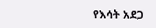የእሳት አደጋ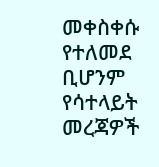መቀስቀሱ የተለመደ ቢሆንም የሳተላይት መረጃዎች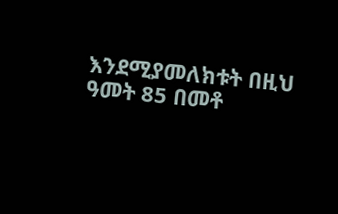እንደሚያመለክቱት በዚህ ዓመት 85 በመቶ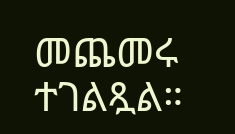መጨመሩ ተገልጿል።